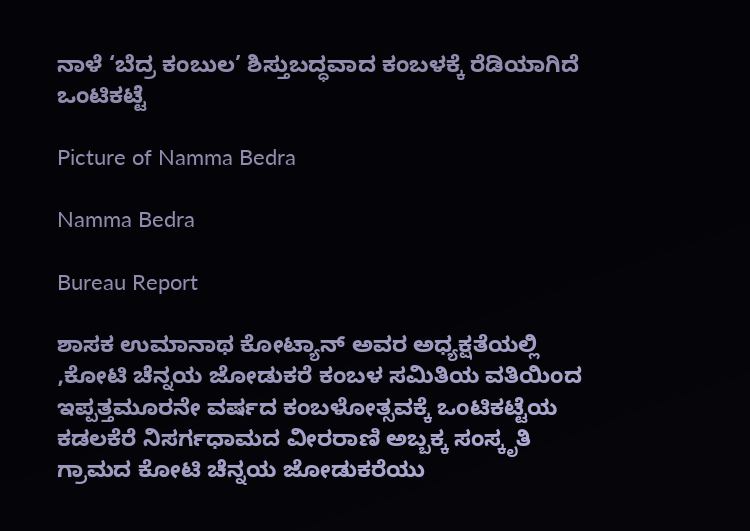ನಾಳೆ ‘ಬೆದ್ರ ಕಂಬುಲ’ ಶಿಸ್ತುಬದ್ಧವಾದ ಕಂಬಳಕ್ಕೆ ರೆಡಿಯಾಗಿದೆ ಒಂಟಿಕಟ್ಟೆ

Picture of Namma Bedra

Namma Bedra

Bureau Report

ಶಾಸಕ ಉಮಾನಾಥ ಕೋಟ್ಯಾನ್ ಅವರ ಅಧ್ಯಕ್ಷತೆಯಲ್ಲಿ ,ಕೋಟಿ ಚೆನ್ನಯ ಜೋಡುಕರೆ ಕಂಬಳ ಸಮಿತಿಯ ವತಿಯಿಂದ ಇಪ್ಪತ್ತಮೂರನೇ ವರ್ಷದ ಕಂಬಳೋತ್ಸವಕ್ಕೆ ಒಂಟಿಕಟ್ಟೆಯ ಕಡಲಕೆರೆ ನಿಸರ್ಗಧಾಮದ ವೀರರಾಣಿ ಅಬ್ಬಕ್ಕ ಸಂಸ್ಕೃತಿ ಗ್ರಾಮದ ಕೋಟಿ ಚೆನ್ನಯ ಜೋಡುಕರೆಯು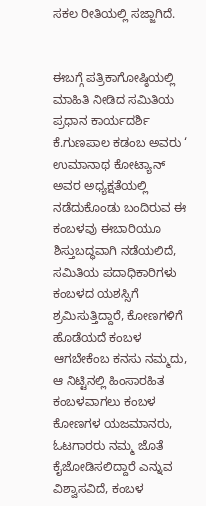ಸಕಲ ರೀತಿಯಲ್ಲಿ ಸಜ್ಜಾಗಿದೆ.


ಈಬಗ್ಗೆ ಪತ್ರಿಕಾಗೋಷ್ಠಿಯಲ್ಲಿ ಮಾಹಿತಿ ನೀಡಿದ ಸಮಿತಿಯ ಪ್ರಧಾನ ಕಾರ್ಯದರ್ಶಿ ಕೆ.ಗುಣಪಾಲ ಕಡಂಬ ಅವರು ‘ ಉಮಾನಾಥ ಕೋಟ್ಯಾನ್ ಅವರ ಅಧ್ಯಕ್ಷತೆಯಲ್ಲಿ ನಡೆದುಕೊಂಡು ಬಂದಿರುವ ಈ ಕಂಬಳವು ಈಬಾರಿಯೂ ಶಿಸ್ತುಬದ್ಧವಾಗಿ ನಡೆಯಲಿದೆ, ಸಮಿತಿಯ ಪದಾಧಿಕಾರಿಗಳು ಕಂಬಳದ ಯಶಸ್ಸಿಗೆ ಶ್ರಮಿಸುತ್ತಿದ್ದಾರೆ, ಕೋಣಗಳಿಗೆ ಹೊಡೆಯದೆ ಕಂಬಳ ಆಗಬೇಕೆಂಬ ಕನಸು ನಮ್ಮದು, ಆ ನಿಟ್ಟಿನಲ್ಲಿ ಹಿಂಸಾರಹಿತ ಕಂಬಳವಾಗಲು ಕಂಬಳ ಕೋಣಗಳ ಯಜಮಾನರು, ಓಟಗಾರರು ನಮ್ಮ ಜೊತೆ ಕೈಜೋಡಿಸಲಿದ್ದಾರೆ ಎನ್ನುವ ವಿಶ್ವಾಸವಿದೆ, ಕಂಬಳ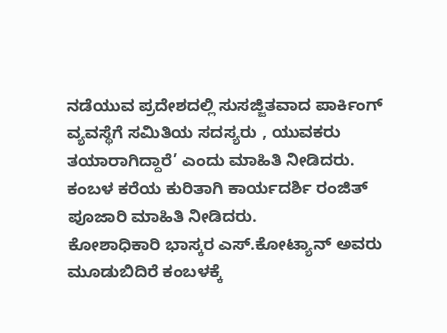ನಡೆಯುವ ಪ್ರದೇಶದಲ್ಲಿ ಸುಸಜ್ಜಿತವಾದ ಪಾರ್ಕಿಂಗ್ ವ್ಯವಸ್ಥೆಗೆ ಸಮಿತಿಯ ಸದಸ್ಯರು , ಯುವಕರು ತಯಾರಾಗಿದ್ದಾರೆ’ ಎಂದು ಮಾಹಿತಿ ನೀಡಿದರು.
ಕಂಬಳ ಕರೆಯ ಕುರಿತಾಗಿ ಕಾರ್ಯದರ್ಶಿ ರಂಜಿತ್ ಪೂಜಾರಿ ಮಾಹಿತಿ ನೀಡಿದರು.
ಕೋಶಾಧಿಕಾರಿ ಭಾಸ್ಕರ ಎಸ್.ಕೋಟ್ಯಾನ್ ಅವರು ಮೂಡುಬಿದಿರೆ ಕಂಬಳಕ್ಕೆ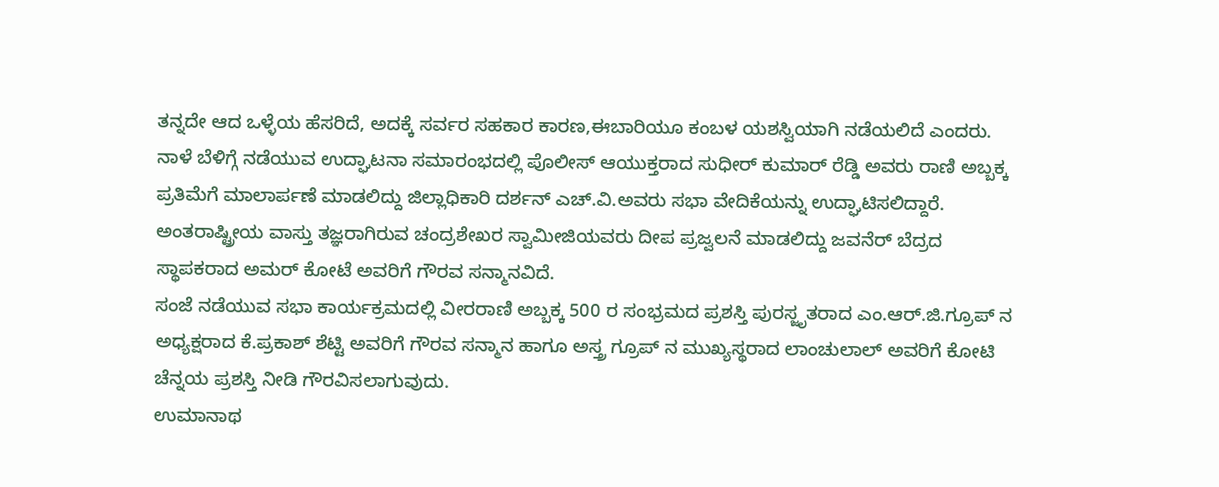ತನ್ನದೇ ಆದ ಒಳ್ಳೆಯ ಹೆಸರಿದೆ, ಅದಕ್ಕೆ ಸರ್ವರ ಸಹಕಾರ ಕಾರಣ,ಈಬಾರಿಯೂ ಕಂಬಳ ಯಶಸ್ವಿಯಾಗಿ ನಡೆಯಲಿದೆ ಎಂದರು.
ನಾಳೆ ಬೆಳಿಗ್ಗೆ ನಡೆಯುವ ಉದ್ಘಾಟನಾ ಸಮಾರಂಭದಲ್ಲಿ ಪೊಲೀಸ್ ಆಯುಕ್ತರಾದ ಸುಧೀರ್ ಕುಮಾರ್ ರೆಡ್ಡಿ ಅವರು ರಾಣಿ ಅಬ್ಬಕ್ಕ ಪ್ರತಿಮೆಗೆ ಮಾಲಾರ್ಪಣೆ ಮಾಡಲಿದ್ದು ಜಿಲ್ಲಾಧಿಕಾರಿ ದರ್ಶನ್ ಎಚ್‌.ವಿ.ಅವರು ಸಭಾ ವೇದಿಕೆಯನ್ನು ಉದ್ಘಾಟಿಸಲಿದ್ದಾರೆ. ಅಂತರಾಷ್ಟ್ರೀಯ ವಾಸ್ತು ತಜ್ಞರಾಗಿರುವ ಚಂದ್ರಶೇಖರ ಸ್ವಾಮೀಜಿಯವರು ದೀಪ ಪ್ರಜ್ವಲನೆ ಮಾಡಲಿದ್ದು ಜವನೆರ್ ಬೆದ್ರದ ಸ್ಥಾಪಕರಾದ ಅಮರ್ ಕೋಟೆ ಅವರಿಗೆ ಗೌರವ ಸನ್ಮಾನವಿದೆ.
ಸಂಜೆ ನಡೆಯುವ ಸಭಾ ಕಾರ್ಯಕ್ರಮದಲ್ಲಿ ವೀರರಾಣಿ ಅಬ್ಬಕ್ಕ 500 ರ ಸಂಭ್ರಮದ ಪ್ರಶಸ್ತಿ ಪುರಸ್ಜೃತರಾದ ಎಂ.ಆರ್.ಜಿ.ಗ್ರೂಪ್ ನ ಅಧ್ಯಕ್ಷರಾದ ಕೆ.ಪ್ರಕಾಶ್ ಶೆಟ್ಟಿ ಅವರಿಗೆ ಗೌರವ ಸನ್ಮಾನ ಹಾಗೂ ಅಸ್ತ್ರ ಗ್ರೂಪ್ ನ ಮುಖ್ಯಸ್ಥರಾದ ಲಾಂಚುಲಾಲ್ ಅವರಿಗೆ ಕೋಟಿ ಚೆನ್ನಯ ಪ್ರಶಸ್ತಿ ನೀಡಿ ಗೌರವಿಸಲಾಗುವುದು.
ಉಮಾನಾಥ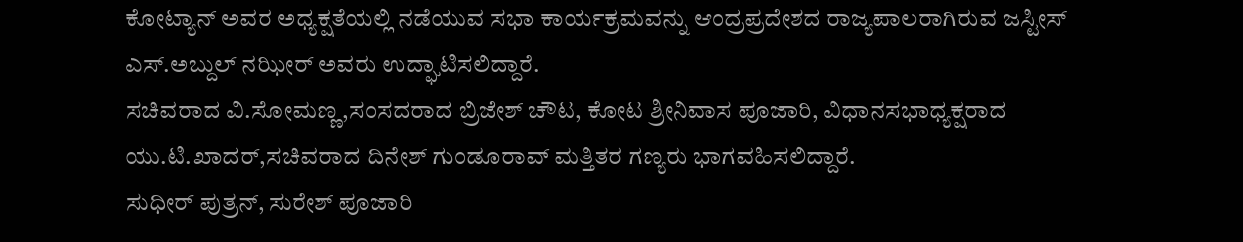ಕೋಟ್ಯಾನ್ ಅವರ ಅಧ್ಯಕ್ಷತೆಯಲ್ಲಿ ನಡೆಯುವ ಸಭಾ ಕಾರ್ಯಕ್ರಮವನ್ನು ಆಂದ್ರಪ್ರದೇಶದ ರಾಜ್ಯಪಾಲರಾಗಿರುವ ಜಸ್ಟೀಸ್ ಎಸ್.ಅಬ್ದುಲ್ ನಝೀರ್ ಅವರು ಉದ್ಘಾಟಿಸಲಿದ್ದಾರೆ.
ಸಚಿವರಾದ ವಿ‌.ಸೋಮಣ್ಣ,ಸಂಸದರಾದ ಬ್ರಿಜೇಶ್ ಚೌಟ, ಕೋಟ ಶ್ರೀನಿವಾಸ ಪೂಜಾರಿ, ವಿಧಾನಸಭಾಧ್ಯಕ್ಷರಾದ ಯು.ಟಿ.ಖಾದರ್,ಸಚಿವರಾದ ದಿನೇಶ್ ಗುಂಡೂರಾವ್ ಮತ್ತಿತರ ಗಣ್ಯರು ಭಾಗವಹಿಸಲಿದ್ದಾರೆ.
ಸುಧೀರ್ ಪುತ್ರನ್, ಸುರೇಶ್ ಪೂಜಾರಿ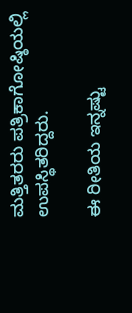ಮತ್ತಿತರರು ಪತ್ರಿಕಾಗೋಷ್ಠಿಯಲ್ಲಿ ಉಪಸ್ಥಿತರಿದ್ದರು.

ಈ ರೀತಿಯ ಇನ್ನಷ್ಟು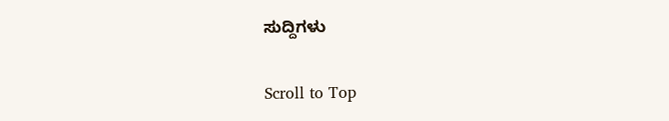ಸುದ್ದಿಗಳು

Scroll to Top